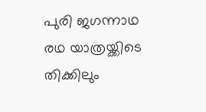പുരി ജഗന്നാഥ രഥ യാത്രയ്ക്കിടെ തിക്കിലും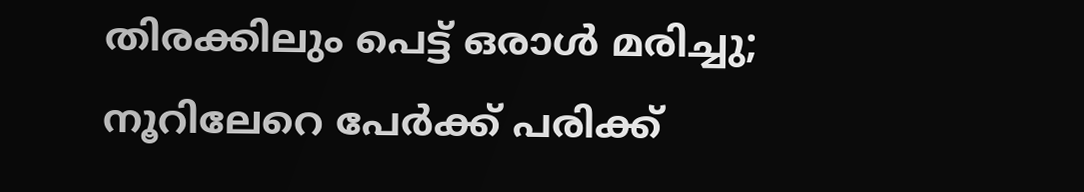തിരക്കിലും പെട്ട് ഒരാൾ മരിച്ചു; നൂറിലേറെ പേർക്ക് പരിക്ക്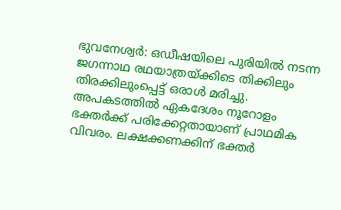ഭുവനേശ്വർ: ഒഡീഷയിലെ പുരിയിൽ നടന്ന ജഗന്നാഥ രഥയാത്രയ്ക്കിടെ തിക്കിലും തിരക്കിലുംപ്പെട്ട് ഒരാൾ മരിച്ചു. അപകടത്തിൽ ഏകദേശം നൂറോളം ഭക്തർക്ക് പരിക്കേറ്റതായാണ് പ്രാഥമിക വിവരം. ലക്ഷക്കണക്കിന് ഭക്തർ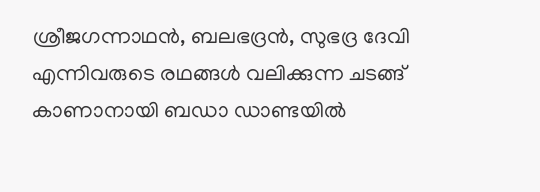ശ്രീജഗന്നാഥൻ, ബലഭദ്രൻ, സുഭദ്ര ദേവി എന്നിവരുടെ രഥങ്ങൾ വലിക്കുന്ന ചടങ്ങ് കാണാനായി ബഡാ ഡാണ്ടയിൽ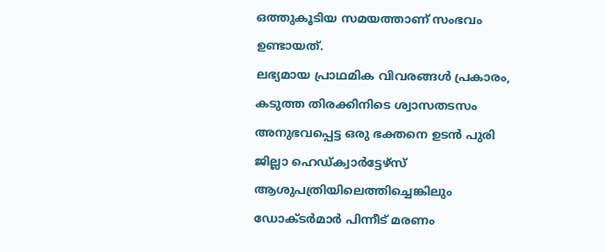ഒത്തുകൂടിയ സമയത്താണ് സംഭവം ഉണ്ടായത്.
ലഭ്യമായ പ്രാഥമിക വിവരങ്ങൾ പ്രകാരം, കടുത്ത തിരക്കിനിടെ ശ്വാസതടസം അനുഭവപ്പെട്ട ഒരു ഭക്തനെ ഉടൻ പുരി ജില്ലാ ഹെഡ്ക്വാർട്ടേഴ്സ് ആശുപത്രിയിലെത്തിച്ചെങ്കിലും ഡോക്ടർമാർ പിന്നീട് മരണം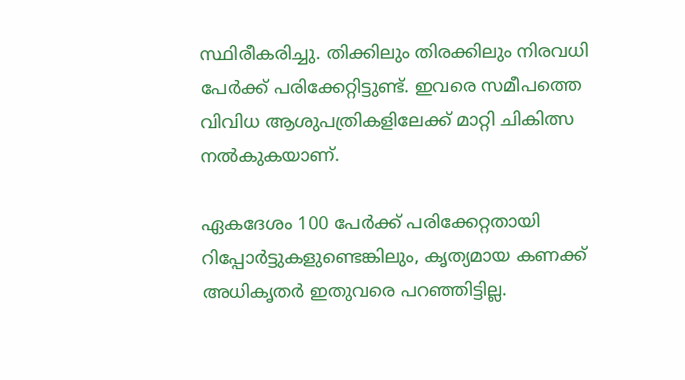സ്ഥിരീകരിച്ചു. തിക്കിലും തിരക്കിലും നിരവധി പേർക്ക് പരിക്കേറ്റിട്ടുണ്ട്. ഇവരെ സമീപത്തെ വിവിധ ആശുപത്രികളിലേക്ക് മാറ്റി ചികിത്സ നൽകുകയാണ്.

ഏകദേശം 100 പേർക്ക് പരിക്കേറ്റതായി റിപ്പോർട്ടുകളുണ്ടെങ്കിലും, കൃത്യമായ കണക്ക് അധികൃതർ ഇതുവരെ പറഞ്ഞിട്ടില്ല.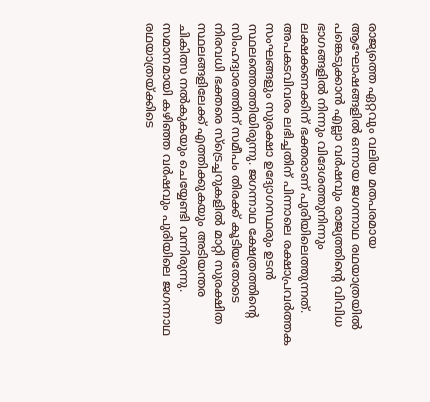രാജ്യത്തെ ഏറ്റവും വലിയ മതപരമായ ആഘോഷങ്ങളിൽ ഒന്നായ ജഗന്നാഥ രഥയാത്രയിൽ പങ്കെടുക്കാൻ എല്ലാ വർഷവും രാജ്യത്തിന്റെ വിവിധ ഭാഗങ്ങളിൽ നിന്നും വിദേശത്തുനിന്നും ലക്ഷക്കണക്കിന് ഭക്തരാണ് പുരിയിലെത്തുന്നത്.
അപകടവിവരം ലഭിച്ചതിന് പിന്നാലെ രക്ഷാപ്രവർത്തക സംഘങ്ങളും സുരക്ഷാ ഉദ്യോഗസ്ഥരും ഉടൻ സ്ഥലത്തെത്തിയിരുന്നു. ജഗന്നാഥ ക്ഷേത്രത്തിന്റെ സിംഹദ്വാരത്തിന് സമീപം തിരക്ക് കൂടിയതോടെ നിരവധി ഭക്തരെ സ്ട്രെച്ചറുകളിൽ മാറ്റി സുരക്ഷിത സ്ഥലങ്ങളിലേക്ക് എത്തിക്കുകയും അടിയന്തര ചികിത്സ നൽകുകയും ചെയ്യേണ്ടി വന്നിരുന്നു.
സമാനമായി കഴിഞ്ഞ വർഷവും പുരിയിലെ ജഗന്നാഥ രഥയാത്രയ്ക്കിടെ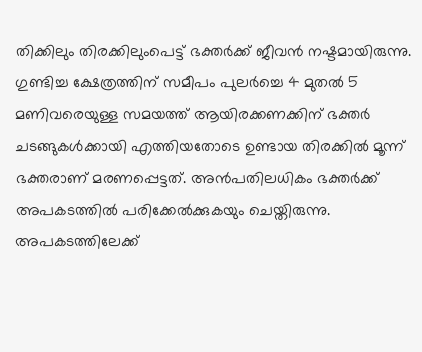തിക്കിലും തിരക്കിലുംപെട്ട് ഭക്തർക്ക് ജീവൻ നഷ്ടമായിരുന്നു. ഗുണ്ടിച്ച ക്ഷേത്രത്തിന് സമീപം പുലർച്ചെ 4 മുതൽ 5 മണിവരെയുള്ള സമയത്ത് ആയിരക്കണക്കിന് ഭക്തർ ചടങ്ങുകൾക്കായി എത്തിയതോടെ ഉണ്ടായ തിരക്കിൽ മൂന്ന് ഭക്തരാണ് മരണപ്പെട്ടത്. അൻപതിലധികം ഭക്തർക്ക് അപകടത്തിൽ പരിക്കേൽക്കുകയും ചെയ്തിരുന്നു.
അപകടത്തിലേക്ക്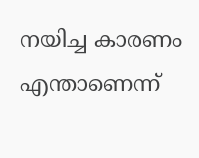നയിച്ച കാരണം എന്താണെന്ന്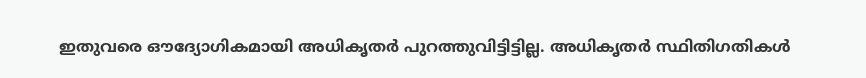ഇതുവരെ ഔദ്യോഗികമായി അധികൃതർ പുറത്തുവിട്ടിട്ടില്ല. അധികൃതർ സ്ഥിതിഗതികൾ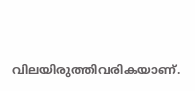വിലയിരുത്തിവരികയാണ്.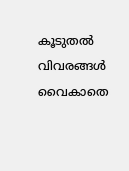കൂടുതൽ വിവരങ്ങൾ വൈകാതെ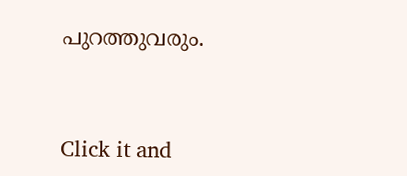പുറത്തുവരും.


Click it and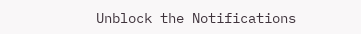Unblock the Notifications